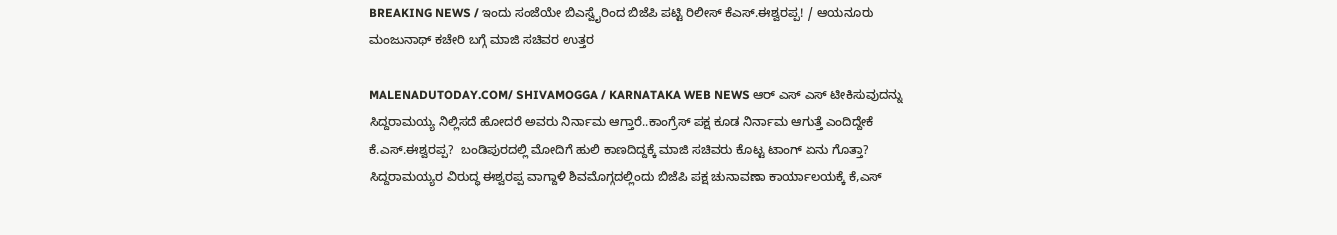BREAKING NEWS / ಇಂದು ಸಂಜೆಯೇ ಬಿಎಸ್ವೈರಿಂದ ಬಿಜೆಪಿ ಪಟ್ಟಿ ರಿಲೀಸ್ ಕೆಎಸ್.ಈಶ್ವರಪ್ಪ! / ಆಯನೂರು ಮಂಜುನಾಥ್ ಕಚೇರಿ ಬಗ್ಗೆ ಮಾಜಿ ಸಚಿವರ ಉತ್ತರ

MALENADUTODAY.COM/ SHIVAMOGGA / KARNATAKA WEB NEWS ಆರ್ ಎಸ್ ಎಸ್ ಟೀಕಿಸುವುದನ್ನು ಸಿದ್ದರಾಮಯ್ಯ ನಿಲ್ಲಿಸದೆ ಹೋದರೆ ಅವರು ನಿರ್ನಾಮ ಆಗ್ತಾರೆ..ಕಾಂಗ್ರೆಸ್ ಪಕ್ಷ ಕೂಡ ನಿರ್ನಾಮ ಆಗುತ್ತೆ ಎಂದಿದ್ದೇಕೆ  ಕೆ.ಎಸ್.ಈಶ್ವರಪ್ಪ?  ಬಂಡಿಪುರದಲ್ಲಿ ಮೋದಿಗೆ ಹುಲಿ ಕಾಣದಿದ್ದಕ್ಕೆ ಮಾಜಿ ಸಚಿವರು ಕೊಟ್ಟ ಟಾಂಗ್ ಏನು ಗೊತ್ತಾ?  ಸಿದ್ದರಾಮಯ್ಯರ ವಿರುದ್ಧ ಈಶ್ವರಪ್ಪ ವಾಗ್ದಾಳಿ ಶಿವಮೊಗ್ಗದಲ್ಲಿಂದು ಬಿಜೆಪಿ ಪಕ್ಷ ಚುನಾವಣಾ ಕಾರ್ಯಾಲಯಕ್ಕೆ ಕೆ,ಎಸ್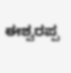ಈಶ್ವರಪ್ಪ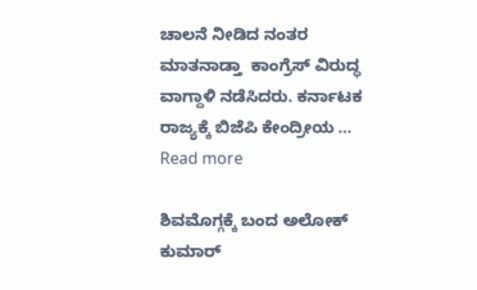ಚಾಲನೆ ನೀಡಿದ ನಂತರ ಮಾತನಾಡ್ತಾ  ಕಾಂಗ್ರೆಸ್ ವಿರುದ್ಧ ವಾಗ್ದಾಳಿ ನಡೆಸಿದರು. ಕರ್ನಾಟಕ ರಾಜ್ಯಕ್ಕೆ ಬಿಜೆಪಿ ಕೇಂದ್ರೀಯ … Read more

ಶಿವಮೊಗ್ಗಕ್ಕೆ ಬಂದ ಅಲೋಕ್ ಕುಮಾರ್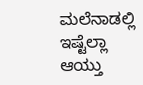ಮಲೆನಾಡಲ್ಲಿ ಇಷ್ಟೆಲ್ಲಾ ಆಯ್ತು